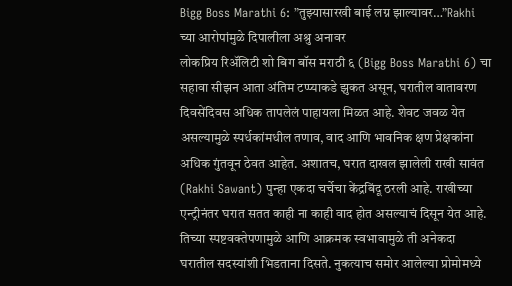Bigg Boss Marathi 6: ”तुझ्यासारखी बाई लग्न झाल्यावर…”Rakhi च्या आरोपांमुळे दिपालीला अश्रु अनावर
लोकप्रिय रिॲलिटी शो बिग बॉस मराठी ६ (Bigg Boss Marathi 6) चा सहावा सीझन आता अंतिम टप्प्याकडे झुकत असून, घरातील वातावरण दिवसेंदिवस अधिक तापलेलं पाहायला मिळत आहे. शेवट जवळ येत असल्यामुळे स्पर्धकांमधील तणाव, वाद आणि भावनिक क्षण प्रेक्षकांना अधिक गुंतवून ठेवत आहेत. अशातच, घरात दाखल झालेली राखी सावंत (Rakhi Sawant) पुन्हा एकदा चर्चेचा केंद्रबिंदू ठरली आहे. राखीच्या एन्ट्रीनंतर घरात सतत काही ना काही वाद होत असल्याचं दिसून येत आहे. तिच्या स्पष्टवक्तेपणामुळे आणि आक्रमक स्वभावामुळे ती अनेकदा घरातील सदस्यांशी भिडताना दिसते. नुकत्याच समोर आलेल्या प्रोमोमध्ये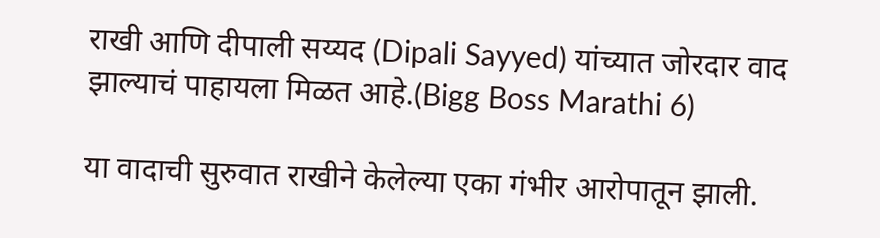राखी आणि दीपाली सय्यद (Dipali Sayyed) यांच्यात जोरदार वाद झाल्याचं पाहायला मिळत आहे.(Bigg Boss Marathi 6)

या वादाची सुरुवात राखीने केलेल्या एका गंभीर आरोपातून झाली.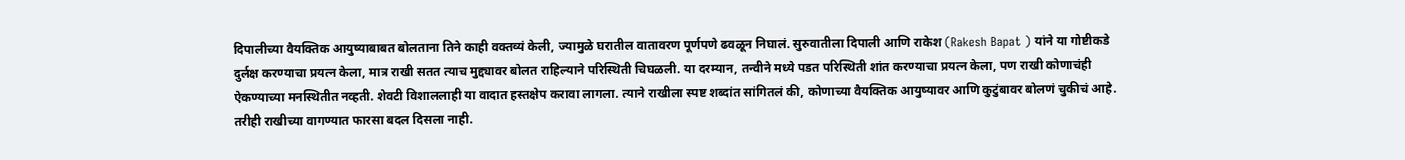दिपालीच्या वैयक्तिक आयुष्याबाबत बोलताना तिने काही वक्तव्यं केली, ज्यामुळे घरातील वातावरण पूर्णपणे ढवळून निघालं. सुरुवातीला दिपाली आणि राकेश (Rakesh Bapat ) यांने या गोष्टीकडे दुर्लक्ष करण्याचा प्रयत्न केला, मात्र राखी सतत त्याच मुद्द्यावर बोलत राहिल्याने परिस्थिती चिघळली. या दरम्यान, तन्वीने मध्ये पडत परिस्थिती शांत करण्याचा प्रयत्न केला, पण राखी कोणाचंही ऐकण्याच्या मनस्थितीत नव्हती. शेवटी विशाललाही या वादात हस्तक्षेप करावा लागला. त्याने राखीला स्पष्ट शब्दांत सांगितलं की, कोणाच्या वैयक्तिक आयुष्यावर आणि कुटुंबावर बोलणं चुकीचं आहे. तरीही राखीच्या वागण्यात फारसा बदल दिसला नाही.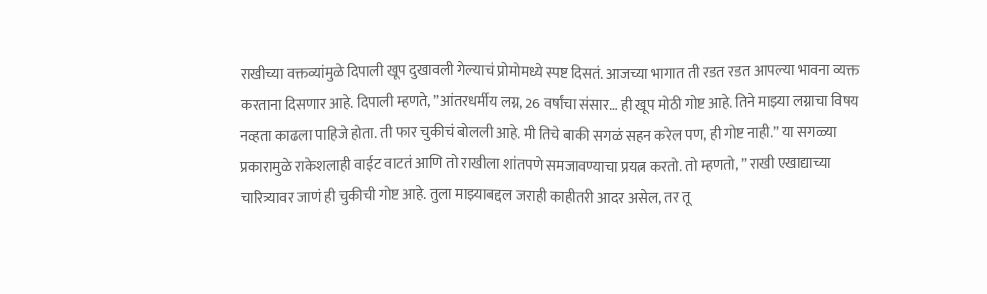राखीच्या वक्तव्यांमुळे दिपाली खूप दुखावली गेल्याचं प्रोमोमध्ये स्पष्ट दिसतं. आजच्या भागात ती रडत रडत आपल्या भावना व्यक्त करताना दिसणार आहे. दिपाली म्हणते, ”आंतरधर्मीय लग्न, 26 वर्षांचा संसार… ही खूप मोठी गोष्ट आहे. तिने माझ्या लग्नाचा विषय नव्हता काढला पाहिजे होता. ती फार चुकीचं बोलली आहे. मी तिचे बाकी सगळं सहन करेल पण, ही गोष्ट नाही.” या सगळ्या प्रकारामुळे राकेशलाही वाईट वाटतं आणि तो राखीला शांतपणे समजावण्याचा प्रयत्न करतो. तो म्हणतो, ” राखी एखाद्याच्या चारित्र्यावर जाणं ही चुकीची गोष्ट आहे. तुला माझ्याबद्दल जराही काहीतरी आदर असेल, तर तू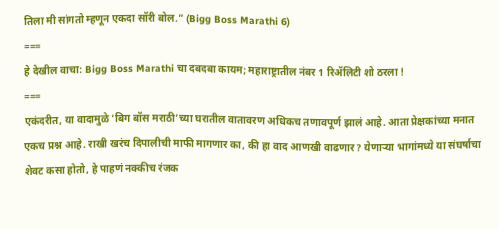तिला मी सांगतो म्हणून एकदा सॉरी बोल.” (Bigg Boss Marathi 6)
===
हे देखील वाचा: Bigg Boss Marathi चा दबदबा कायम; महाराष्ट्रातील नंबर 1 रिॲलिटी शो ठरला !
===
एकंदरीत, या वादामुळे ‘बिग बॉस मराठी’च्या घरातील वातावरण अधिकच तणावपूर्ण झालं आहे. आता प्रेक्षकांच्या मनात एकच प्रश्न आहे. राखी खरंच दिपालीची माफी मागणार का, की हा वाद आणखी वाढणार? येणाऱ्या भागांमध्ये या संघर्षाचा शेवट कसा होतो, हे पाहणं नक्कीच रंजक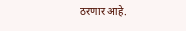ठरणार आहे.